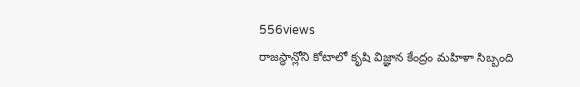556views
రాజస్థాన్లోని కోటాలో కృషి విజ్ఞాన కేంద్రం మహిళా సిబ్బంది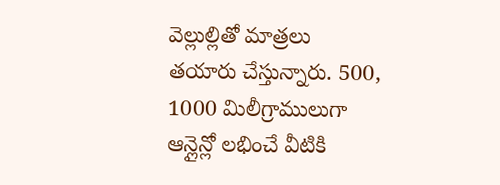వెల్లుల్లితో మాత్రలు తయారు చేస్తున్నారు. 500, 1000 మిలీగ్రాములుగా ఆన్లైన్లో లభించే వీటికి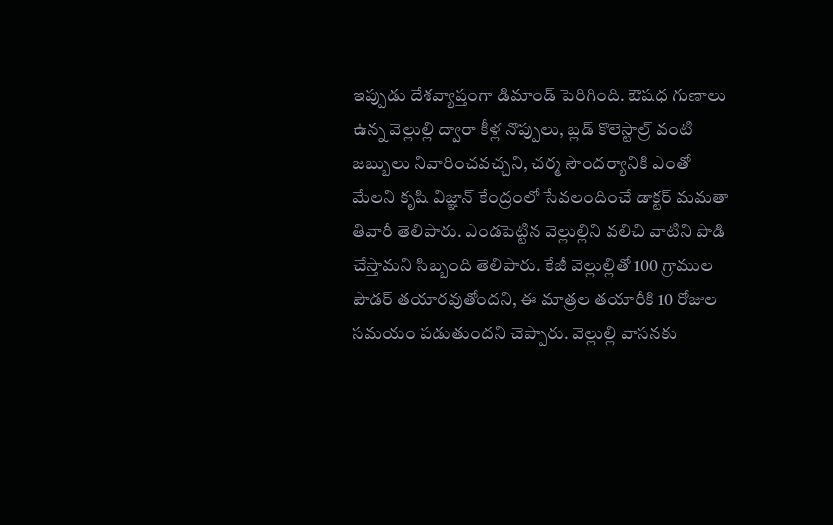ఇప్పుడు దేశవ్యాప్తంగా డిమాండ్ పెరిగింది. ఔషధ గుణాలు ఉన్న వెల్లుల్లి ద్వారా కీళ్ల నొప్పులు, బ్లడ్ కొలెస్టాల్ర్ వంటి జబ్బులు నివారించవచ్చని, చర్మ సౌందర్యానికి ఎంతో మేలని కృషి విజ్ఞాన్ కేంద్రంలో సేవలందించే డాక్టర్ మమతా తివారీ తెలిపారు. ఎండపెట్టిన వెల్లుల్లిని వలిచి వాటిని పొడి చేస్తామని సిబ్బంది తెలిపారు. కేజీ వెల్లుల్లితో 100 గ్రాముల పౌడర్ తయారవుతోందని, ఈ మాత్రల తయారీకి 10 రోజుల సమయం పడుతుందని చెప్పారు. వెల్లుల్లి వాసనకు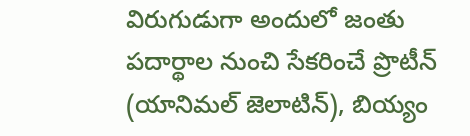విరుగుడుగా అందులో జంతు పదార్థాల నుంచి సేకరించే ప్రొటీన్ (యానిమల్ జెలాటిన్), బియ్యం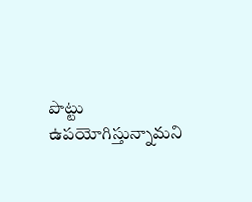పొట్టు ఉపయోగిస్తున్నామని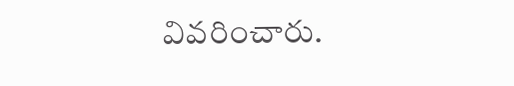వివరించారు.